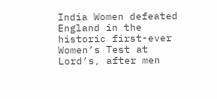India Women defeated England in the historic first-ever Women’s Test at Lord’s, after men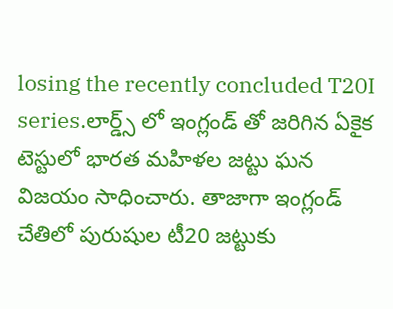losing the recently concluded T20I series.లార్డ్స్ లో ఇంగ్లండ్ తో జరిగిన ఏకైక టెస్టులో భారత మహిళల జట్టు ఘన విజయం సాధించారు. తాజాగా ఇంగ్లండ్ చేతిలో పురుషుల టీ20 జట్టుకు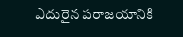ఎదురైన పరాజయానికి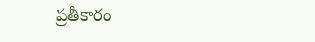ప్రతీకారం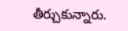తీర్చుకున్నారు.